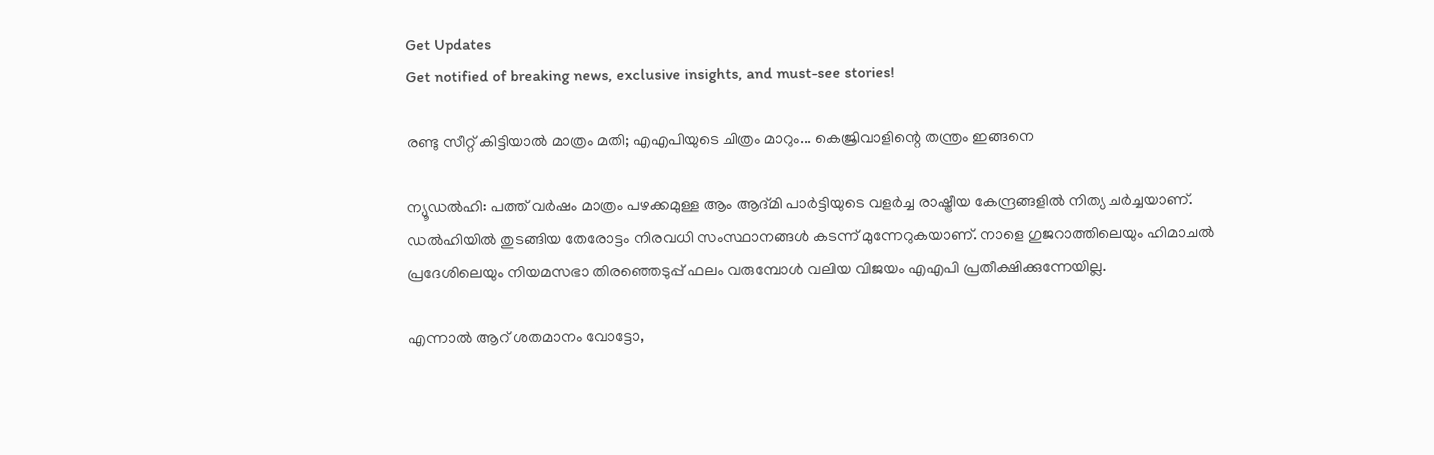Get Updates
Get notified of breaking news, exclusive insights, and must-see stories!

രണ്ടു സീറ്റ് കിട്ടിയാല്‍ മാത്രം മതി; എഎപിയുടെ ചിത്രം മാറും... കെജ്രിവാളിന്റെ തന്ത്രം ഇങ്ങനെ

ന്യൂഡല്‍ഹി: പത്ത് വര്‍ഷം മാത്രം പഴക്കമുള്ള ആം ആദ്മി പാര്‍ട്ടിയുടെ വളര്‍ച്ച രാഷ്ട്രീയ കേന്ദ്രങ്ങളില്‍ നിത്യ ചര്‍ച്ചയാണ്. ഡല്‍ഹിയില്‍ തുടങ്ങിയ തേരോട്ടം നിരവധി സംസ്ഥാനങ്ങള്‍ കടന്ന് മുന്നേറുകയാണ്. നാളെ ഗുജറാത്തിലെയും ഹിമാചല്‍ പ്രദേശിലെയും നിയമസഭാ തിരഞ്ഞെടുപ്പ് ഫലം വരുമ്പോള്‍ വലിയ വിജയം എഎപി പ്രതീക്ഷിക്കുന്നേയില്ല.

എന്നാല്‍ ആറ് ശതമാനം വോട്ടോ,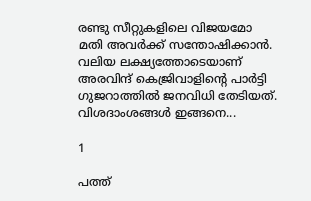രണ്ടു സീറ്റുകളിലെ വിജയമോ മതി അവര്‍ക്ക് സന്തോഷിക്കാന്‍. വലിയ ലക്ഷ്യത്തോടെയാണ് അരവിന്ദ് കെജ്രിവാളിന്റെ പാര്‍ട്ടി ഗുജറാത്തില്‍ ജനവിധി തേടിയത്. വിശദാംശങ്ങള്‍ ഇങ്ങനെ...

1

പത്ത്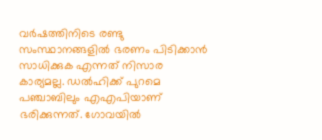വര്‍ഷത്തിനിടെ രണ്ടു സംസ്ഥാനങ്ങളില്‍ ഭരണം പിടിക്കാന്‍ സാധിക്കുക എന്നത് നിസാര കാര്യമല്ല. ഡല്‍ഹിക്ക് പുറമെ പഞ്ചാബിലും എഎപിയാണ് ഭരിക്കുന്നത്. ഗോവയില്‍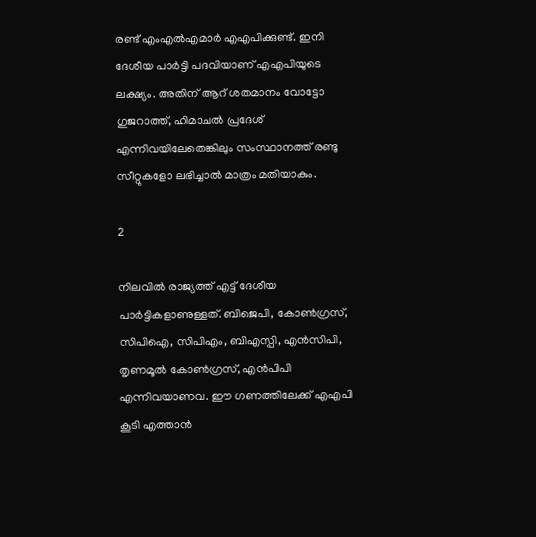രണ്ട് എംഎല്‍എമാര്‍ എഎപിക്കുണ്ട്. ഇനി ദേശീയ പാര്‍ട്ടി പദവിയാണ് എഎപിയുടെ ലക്ഷ്യം. അതിന് ആറ് ശതമാനം വോട്ടോ ഗുജറാത്ത്, ഹിമാചല്‍ പ്രദേശ് എന്നിവയിലേതെങ്കിലും സംസ്ഥാനത്ത് രണ്ടു സീറ്റുകളോ ലഭിച്ചാല്‍ മാത്രം മതിയാകും.

2

നിലവില്‍ രാജ്യത്ത് എട്ട് ദേശീയ പാര്‍ട്ടികളാണുള്ളത്. ബിജെപി, കോണ്‍ഗ്രസ്, സിപിഐ, സിപിഎം, ബിഎസ്പി, എന്‍സിപി, തൃണമൂല്‍ കോണ്‍ഗ്രസ്, എന്‍പിപി എന്നിവയാണവ. ഈ ഗണത്തിലേക്ക് എഎപി കൂടി എത്താന്‍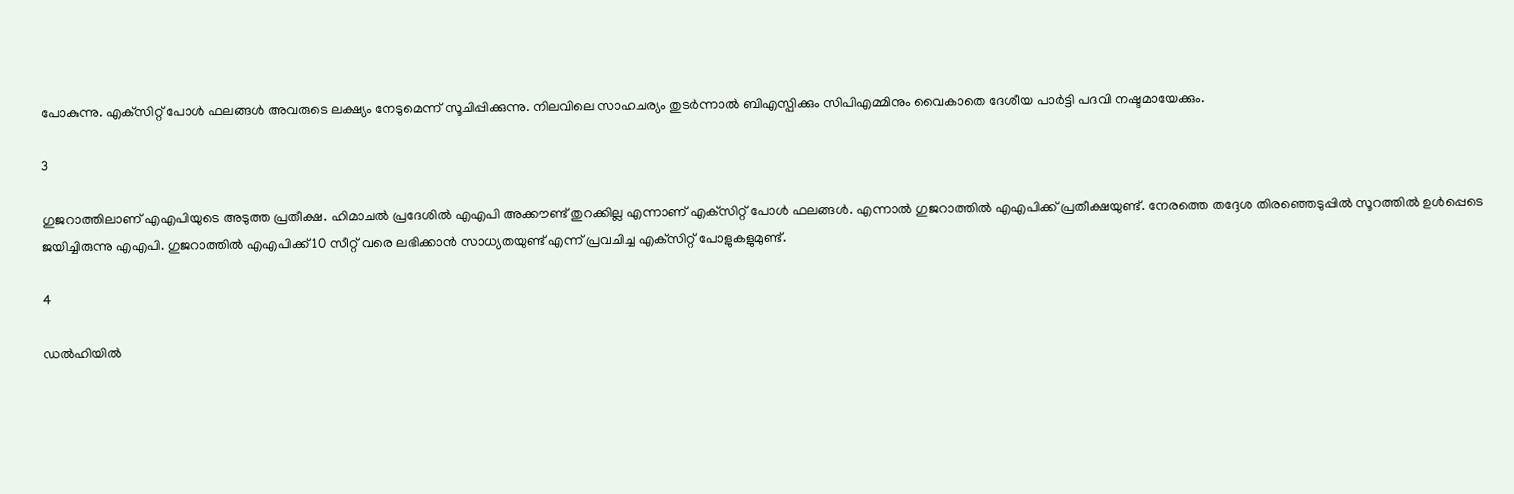പോകുന്നു. എക്‌സിറ്റ് പോള്‍ ഫലങ്ങള്‍ അവരുടെ ലക്ഷ്യം നേടുമെന്ന് സൂചിപ്പിക്കുന്നു. നിലവിലെ സാഹചര്യം തുടര്‍ന്നാല്‍ ബിഎസ്പിക്കും സിപിഎമ്മിനും വൈകാതെ ദേശീയ പാര്‍ട്ടി പദവി നഷ്ടമായേക്കും.

3

ഗുജറാത്തിലാണ് എഎപിയുടെ അടുത്ത പ്രതീക്ഷ. ഹിമാചല്‍ പ്രദേശില്‍ എഎപി അക്കൗണ്ട് തുറക്കില്ല എന്നാണ് എക്‌സിറ്റ് പോള്‍ ഫലങ്ങള്‍. എന്നാല്‍ ഗുജറാത്തില്‍ എഎപിക്ക് പ്രതീക്ഷയുണ്ട്. നേരത്തെ തദ്ദേശ തിരഞ്ഞെടുപ്പില്‍ സൂറത്തില്‍ ഉള്‍പ്പെടെ ജയിച്ചിരുന്നു എഎപി. ഗുജറാത്തില്‍ എഎപിക്ക് 10 സീറ്റ് വരെ ലഭിക്കാന്‍ സാധ്യതയുണ്ട് എന്ന് പ്രവചിച്ച എക്‌സിറ്റ് പോളുകളുമുണ്ട്.

4

ഡല്‍ഹിയില്‍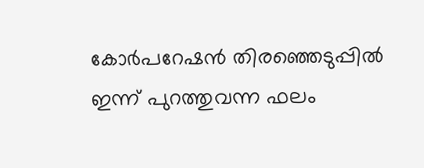കോര്‍പറേഷന്‍ തിരഞ്ഞെടുപ്പില്‍ ഇന്ന് പുറത്തുവന്ന ഫലം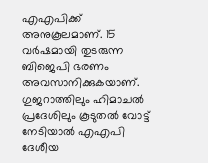എഎപിക്ക് അനുകൂലമാണ്. 15 വര്‍ഷമായി തുടരുന്ന ബിജെപി ഭരണം അവസാനിക്കുകയാണ്. ഗുജറാത്തിലും ഹിമാചല്‍ പ്രദേശിലും കൂടുതല്‍ വോട്ട് നേടിയാല്‍ എഎപി ദേശീയ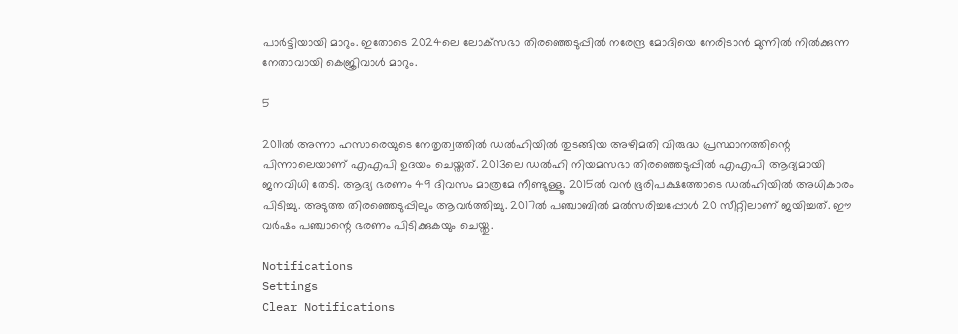പാര്‍ട്ടിയായി മാറും. ഇതോടെ 2024ലെ ലോക്‌സഭാ തിരഞ്ഞെടുപ്പില്‍ നരേന്ദ്ര മോദിയെ നേരിടാന്‍ മുന്നില്‍ നില്‍ക്കുന്ന നേതാവായി കെജ്രിവാള്‍ മാറും.

5

2011ല്‍ അന്നാ ഹസാരെയുടെ നേതൃത്വത്തില്‍ ഡല്‍ഹിയില്‍ തുടങ്ങിയ അഴിമതി വിരുദ്ധ പ്രസ്ഥാനത്തിന്റെ പിന്നാലെയാണ് എഎപി ഉദയം ചെയ്തത്. 2013ലെ ഡല്‍ഹി നിയമസഭാ തിരഞ്ഞെടുപ്പില്‍ എഎപി ആദ്യമായി ജനവിധി തേടി. ആദ്യ ഭരണം 49 ദിവസം മാത്രമേ നീണ്ടുള്ളൂ. 2015ല്‍ വന്‍ ഭൂരിപക്ഷത്തോടെ ഡല്‍ഹിയില്‍ അധികാരം പിടിച്ചു. അടുത്ത തിരഞ്ഞെടുപ്പിലും ആവര്‍ത്തിച്ചു. 2017ല്‍ പഞ്ചാബില്‍ മല്‍സരിച്ചപ്പോള്‍ 20 സീറ്റിലാണ് ജയിച്ചത്. ഈ വര്‍ഷം പഞ്ചാന്റെ ഭരണം പിടിക്കുകയും ചെയ്തു.

Notifications
Settings
Clear Notifications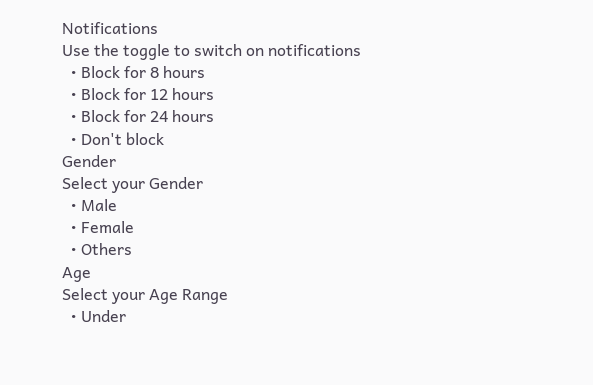Notifications
Use the toggle to switch on notifications
  • Block for 8 hours
  • Block for 12 hours
  • Block for 24 hours
  • Don't block
Gender
Select your Gender
  • Male
  • Female
  • Others
Age
Select your Age Range
  • Under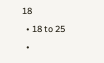18
  • 18 to 25
  •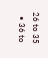26 to 35
  • 36 to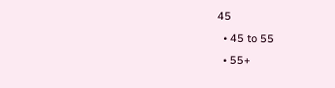45
  • 45 to 55
  • 55+